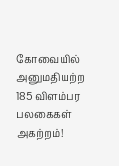கோவையில் அனுமதியற்ற 185 விளம்பர பலகைகள் அகற்றம்!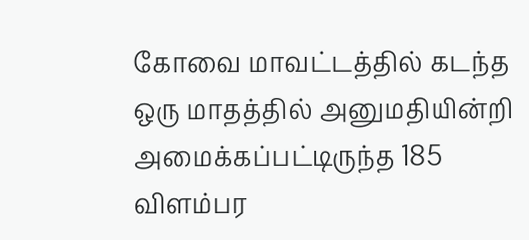கோவை மாவட்டத்தில் கடந்த ஒரு மாதத்தில் அனுமதியின்றி அமைக்கப்பட்டிருந்த 185 விளம்பர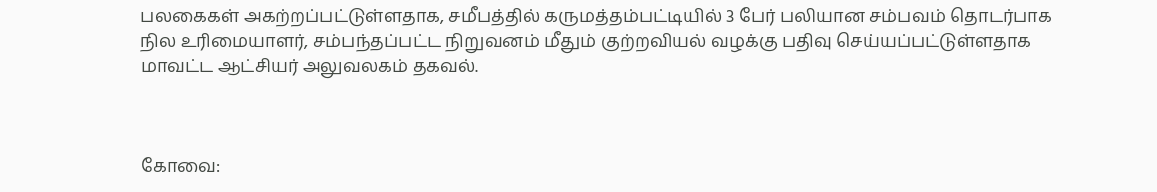பலகைகள் அகற்றப்பட்டுள்ளதாக, சமீபத்தில் கருமத்தம்பட்டியில் 3 பேர் பலியான சம்பவம் தொடர்பாக நில உரிமையாளர், சம்பந்தப்பட்ட நிறுவனம் மீதும் குற்றவியல் வழக்கு பதிவு செய்யப்பட்டுள்ளதாக மாவட்ட ஆட்சியர் அலுவலகம் தகவல்.



கோவை: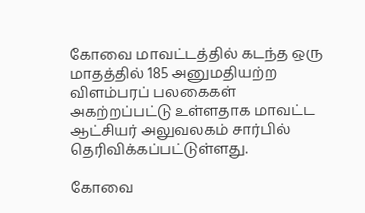கோவை மாவட்டத்தில் கடந்த ஒரு மாதத்தில் 185 அனுமதியற்ற விளம்பரப் பலகைகள் அகற்றப்பட்டு உள்ளதாக மாவட்ட ஆட்சியர் அலுவலகம் சார்பில் தெரிவிக்கப்பட்டுள்ளது.

கோவை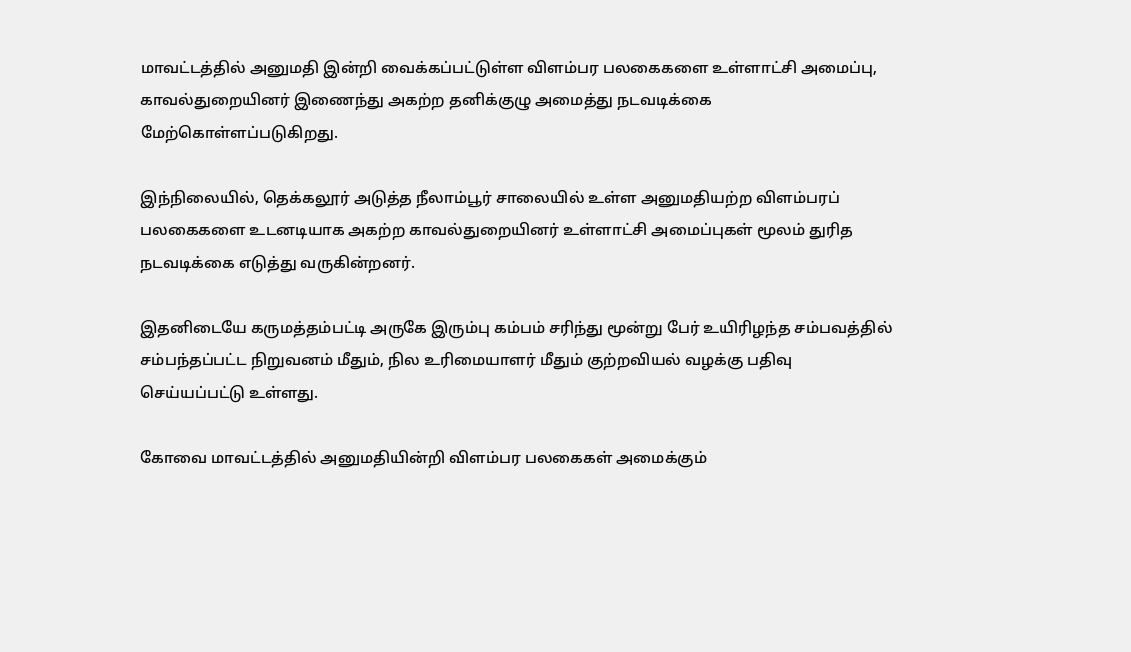மாவட்டத்தில் அனுமதி இன்றி வைக்கப்பட்டுள்ள விளம்பர பலகைகளை உள்ளாட்சி அமைப்பு, காவல்துறையினர் இணைந்து அகற்ற தனிக்குழு அமைத்து நடவடிக்கை மேற்கொள்ளப்படுகிறது.

இந்நிலையில், தெக்கலூர் அடுத்த நீலாம்பூர் சாலையில் உள்ள அனுமதியற்ற விளம்பரப் பலகைகளை உடனடியாக அகற்ற காவல்துறையினர் உள்ளாட்சி அமைப்புகள் மூலம் துரித நடவடிக்கை எடுத்து வருகின்றனர்.

இதனிடையே கருமத்தம்பட்டி அருகே இரும்பு கம்பம் சரிந்து மூன்று பேர் உயிரிழந்த சம்பவத்தில் சம்பந்தப்பட்ட நிறுவனம் மீதும், நில உரிமையாளர் மீதும் குற்றவியல் வழக்கு பதிவு செய்யப்பட்டு உள்ளது.

கோவை மாவட்டத்தில் அனுமதியின்றி விளம்பர பலகைகள் அமைக்கும்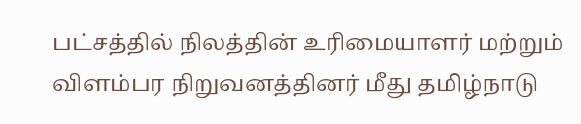பட்சத்தில் நிலத்தின் உரிமையாளர் மற்றும் விளம்பர நிறுவனத்தினர் மீது தமிழ்நாடு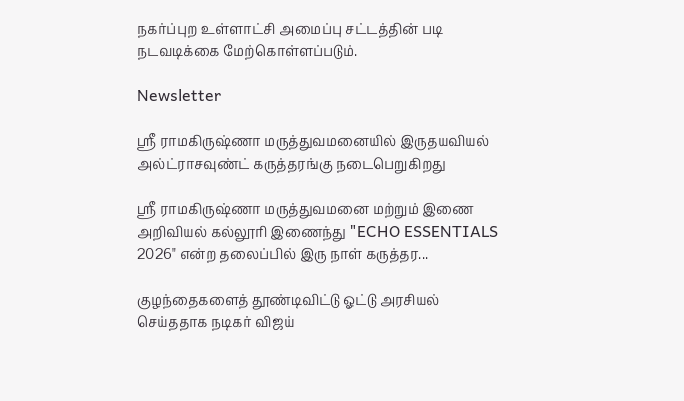நகர்ப்புற உள்ளாட்சி அமைப்பு சட்டத்தின் படி நடவடிக்கை மேற்கொள்ளப்படும்.

Newsletter

ஶ்ரீ ராமகிருஷ்ணா மருத்துவமனையில் இருதயவியல் அல்ட்ராசவுண்ட் கருத்தரங்கு நடைபெறுகிறது

ஶ்ரீ ராமகிருஷ்ணா மருத்துவமனை மற்றும் இணை அறிவியல் கல்லூரி இணைந்து "ECHO ESSENTIALS 2026" என்ற தலைப்பில் இரு நாள் கருத்தர...

குழந்தைகளைத் தூண்டிவிட்டு ஓட்டு அரசியல் செய்ததாக நடிகர் விஜய்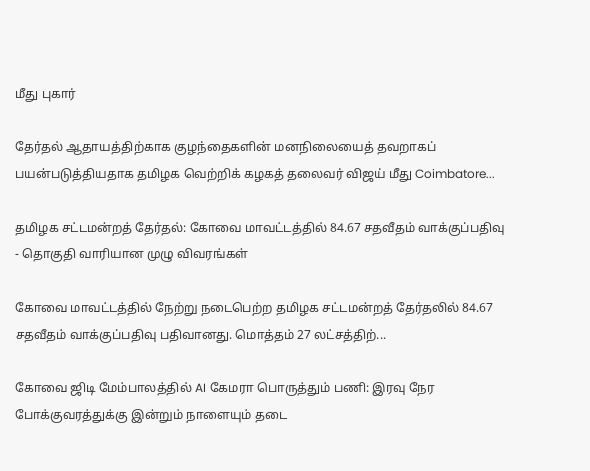மீது புகார்

தேர்தல் ஆதாயத்திற்காக குழந்தைகளின் மனநிலையைத் தவறாகப் பயன்படுத்தியதாக தமிழக வெற்றிக் கழகத் தலைவர் விஜய் மீது Coimbatore...

தமிழக சட்டமன்றத் தேர்தல்: கோவை மாவட்டத்தில் 84.67 சதவீதம் வாக்குப்பதிவு - தொகுதி வாரியான முழு விவரங்கள்

கோவை மாவட்டத்தில் நேற்று நடைபெற்ற தமிழக சட்டமன்றத் தேர்தலில் 84.67 சதவீதம் வாக்குப்பதிவு பதிவானது. மொத்தம் 27 லட்சத்திற்...

கோவை ஜிடி மேம்பாலத்தில் AI கேமரா பொருத்தும் பணி: இரவு நேர போக்குவரத்துக்கு இன்றும் நாளையும் தடை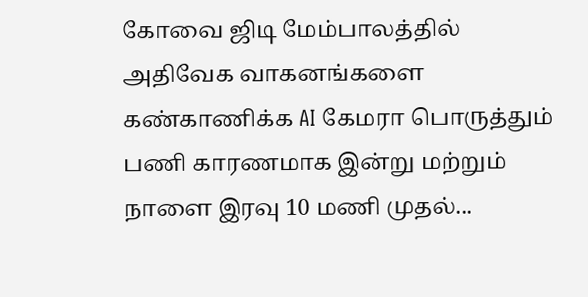கோவை ஜிடி மேம்பாலத்தில் அதிவேக வாகனங்களை கண்காணிக்க AI கேமரா பொருத்தும் பணி காரணமாக இன்று மற்றும் நாளை இரவு 10 மணி முதல்...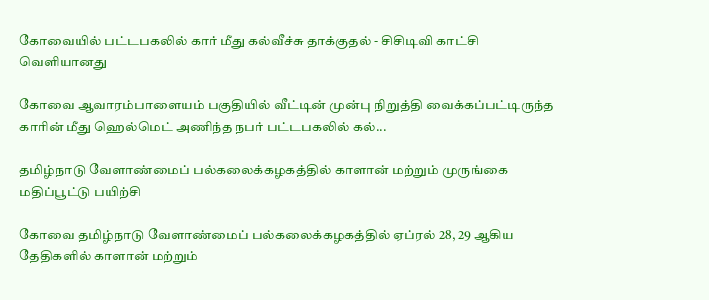கோவையில் பட்டபகலில் கார் மீது கல்வீச்சு தாக்குதல் - சிசிடிவி காட்சி வெளியானது

கோவை ஆவாரம்பாளையம் பகுதியில் வீட்டின் முன்பு நிறுத்தி வைக்கப்பட்டிருந்த காரின் மீது ஹெல்மெட் அணிந்த நபர் பட்டபகலில் கல்...

தமிழ்நாடு வேளாண்மைப் பல்கலைக்கழகத்தில் காளான் மற்றும் முருங்கை மதிப்பூட்டு பயிற்சி

கோவை தமிழ்நாடு வேளாண்மைப் பல்கலைக்கழகத்தில் ஏப்ரல் 28, 29 ஆகிய தேதிகளில் காளான் மற்றும்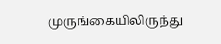முருங்கையிலிருந்து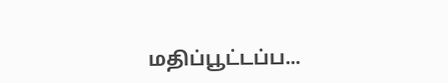மதிப்பூட்டப்ப...